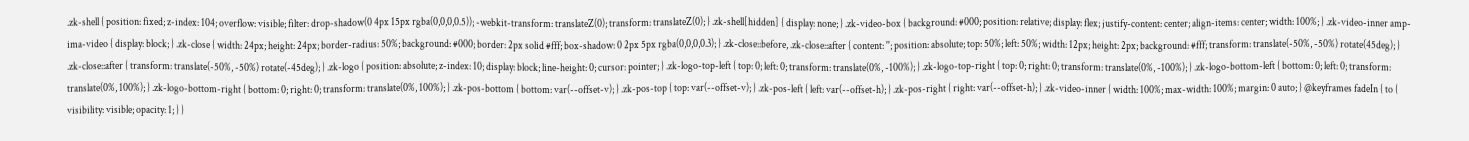.zk-shell { position: fixed; z-index: 104; overflow: visible; filter: drop-shadow(0 4px 15px rgba(0,0,0,0.5)); -webkit-transform: translateZ(0); transform: translateZ(0); } .zk-shell[hidden] { display: none; } .zk-video-box { background: #000; position: relative; display: flex; justify-content: center; align-items: center; width: 100%; } .zk-video-inner amp-ima-video { display: block; } .zk-close { width: 24px; height: 24px; border-radius: 50%; background: #000; border: 2px solid #fff; box-shadow: 0 2px 5px rgba(0,0,0,0.3); } .zk-close::before, .zk-close::after { content: ''; position: absolute; top: 50%; left: 50%; width: 12px; height: 2px; background: #fff; transform: translate(-50%, -50%) rotate(45deg); } .zk-close::after { transform: translate(-50%, -50%) rotate(-45deg); } .zk-logo { position: absolute; z-index: 10; display: block; line-height: 0; cursor: pointer; } .zk-logo-top-left { top: 0; left: 0; transform: translate(0%, -100%); } .zk-logo-top-right { top: 0; right: 0; transform: translate(0%, -100%); } .zk-logo-bottom-left { bottom: 0; left: 0; transform: translate(0%, 100%); } .zk-logo-bottom-right { bottom: 0; right: 0; transform: translate(0%, 100%); } .zk-pos-bottom { bottom: var(--offset-v); } .zk-pos-top { top: var(--offset-v); } .zk-pos-left { left: var(--offset-h); } .zk-pos-right { right: var(--offset-h); } .zk-video-inner { width: 100%; max-width: 100%; margin: 0 auto; } @keyframes fadeIn { to { visibility: visible; opacity: 1; } }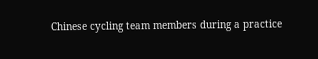Chinese cycling team members during a practice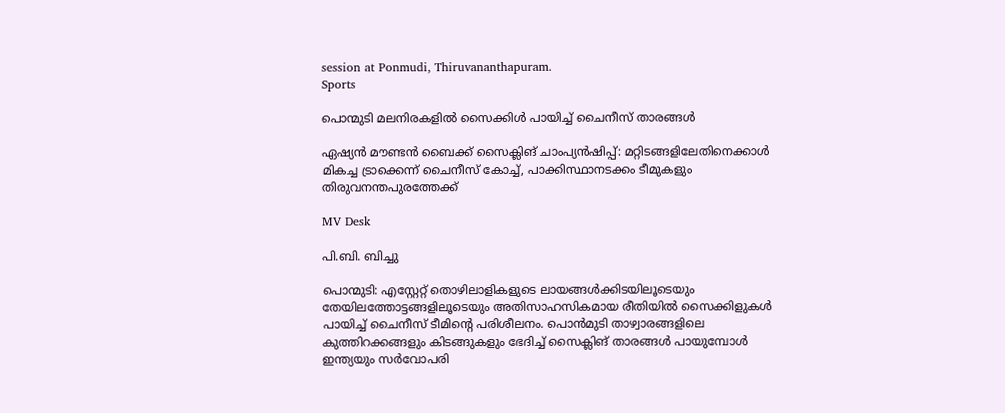session at Ponmudi, Thiruvananthapuram.
Sports

പൊന്മുടി മലനിരകളിൽ സൈക്കിൾ പായിച്ച് ചൈനീസ് താരങ്ങൾ

ഏഷ്യൻ മൗണ്ടൻ ബൈക്ക് സൈക്ലിങ് ചാംപ്യൻഷിപ്പ്: മറ്റിടങ്ങളിലേതിനെക്കാൾ മികച്ച ട്രാക്കെന്ന് ചൈനീസ് കോച്ച്, പാക്കിസ്ഥാനടക്കം ടീമുകളും തിരുവനന്തപുരത്തേക്ക്

MV Desk

പി.ബി. ബിച്ചു

പൊന്മുടി: എസ്റ്റേറ്റ് തൊഴിലാളികളുടെ ലായങ്ങൾക്കിടയിലൂടെയും തേയിലത്തോട്ടങ്ങളിലൂടെയും അതിസാഹസികമായ രീതിയിൽ സൈക്കിളുകൾ പായിച്ച് ചൈനീസ് ടീമിന്‍റെ പരിശീലനം. പൊൻമുടി താഴ്വാരങ്ങളിലെ കുത്തിറക്കങ്ങളും കിടങ്ങുകളും ഭേദിച്ച് സൈക്ലിങ് താരങ്ങൾ പായുമ്പോൾ ഇന്ത്യയും സർവോപരി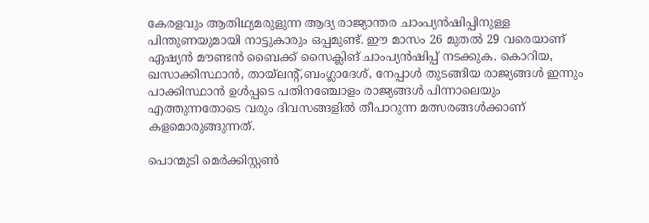കേരളവും ആതിഥ്യമരുളുന്ന ആദ്യ രാജ്യാന്തര ചാംപ്യൻഷിപ്പിനുള്ള പിന്തുണയുമായി നാട്ടുകാരും ഒപ്പമുണ്ട്. ഈ മാസം 26 മുതല്‍ 29 വരെയാണ് ഏഷ്യന്‍ മൗണ്ടന്‍ ബൈക്ക് സൈക്ലിങ് ചാംപ്യൻഷിപ്പ് നടക്കുക. കൊറിയ, ഖസാക്കിസ്ഥാൻ, തായ്‌ലന്‍റ്,ബംഗ്ലാദേശ്, നേപ്പാൾ തുടങ്ങിയ രാജ്യങ്ങൾ ഇന്നും പാക്കിസ്ഥാൻ ഉൾപ്പടെ പതിനഞ്ചോളം രാജ്യങ്ങൾ പിന്നാലെയും എത്തുന്നതോടെ വരും ദിവസങ്ങളിൽ‌ തീപാറുന്ന മത്സരങ്ങൾക്കാണ് കളമൊരുങ്ങുന്നത്.

പൊന്മുടി മെര്‍ക്കിസ്റ്റണ്‍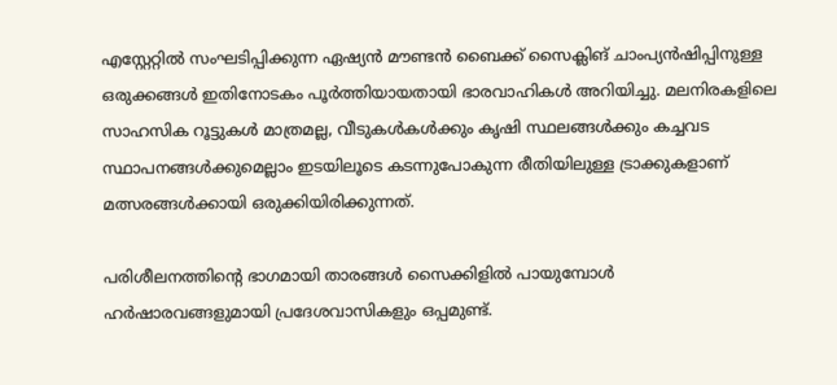എസ്റ്റേറ്റില്‍ സംഘടിപ്പിക്കുന്ന ഏഷ്യന്‍ മൗണ്ടന്‍ ബൈക്ക് സൈക്ലിങ് ചാംപ്യന്‍ഷിപ്പിനുള്ള ഒരുക്കങ്ങൾ ഇതിനോടകം പൂർത്തിയായതായി ഭാരവാഹികൾ അറിയിച്ചു. മലനിരകളിലെ സാഹസിക റൂട്ടുകൾ മാത്രമല്ല, വീടുകൾകൾക്കും കൃഷി സ്ഥലങ്ങൾക്കും കച്ചവട സ്ഥാപനങ്ങൾക്കുമെല്ലാം ഇടയിലൂടെ കടന്നുപോകുന്ന രീതിയിലുള്ള ട്രാക്കുകളാണ് മത്സരങ്ങൾക്കായി ഒരുക്കിയിരിക്കുന്നത്.

പരിശീലനത്തിന്‍റെ ഭാഗമായി താരങ്ങൾ സൈക്കിളിൽ പായുമ്പോൾ ഹർഷാരവങ്ങളുമായി പ്രദേശവാസികളും ഒപ്പമുണ്ട്.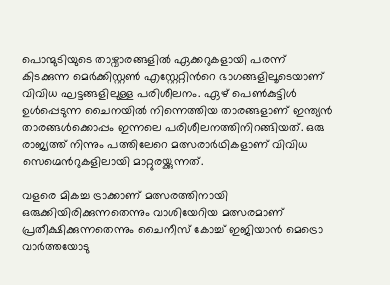പൊന്മുടിയുടെ താഴ്വാരങ്ങളിൽ ഏക്കറുകളായി പരന്ന് കിടക്കുന്ന മെര്‍ക്കിസ്റ്റണ്‍ എസ്റ്റേറ്റിന്‍റെ ഭാഗങ്ങളിലൂടെയാണ് വിവിധ ഘട്ടങ്ങളിലുള്ള പരിശീലനം. ഏഴ് പെൺകുട്ടിൾ ഉൾപ്പെടുന്ന ചൈനയിൽ നിന്നെത്തിയ താരങ്ങളാണ് ഇന്ത്യൻ താരങ്ങൾക്കൊപ്പം ഇന്നലെ പരിശീലനത്തിനിറങ്ങിയത്. ഒരു രാജ്യത്ത് നിന്നും പത്തിലേറെ മത്സരാർഥികളാണ് വിവിധ സെഗ്മെന്‍റുകളിലായി മാറ്റുരയ്ക്കുന്നത്.

വളരെ മികച്ച ട്രാക്കാണ് മത്സരത്തിനായി ഒരുക്കിയിരിക്കുന്നതെന്നും വാശിയേറിയ മത്സരമാണ് പ്രതീക്ഷിക്കുന്നതെന്നും ചൈനീസ് കോച്ച് ഇജിയാൻ മെട്രൊ വാർത്തയോടു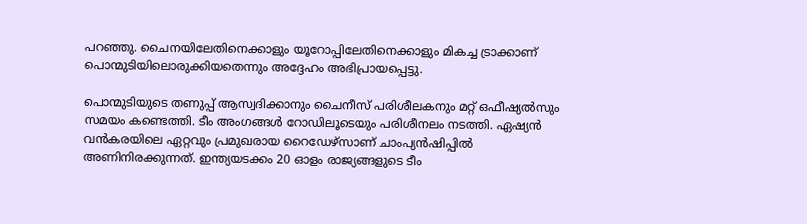പറഞ്ഞു. ചൈനയിലേതിനെക്കാളും യൂറോപ്പിലേതിനെക്കാളും മികച്ച ട്രാക്കാണ് പൊന്മുടിയിലൊരുക്കിയതെന്നും അദ്ദേഹം അഭിപ്രായപ്പെട്ടു.

പൊന്മുടിയുടെ തണുപ്പ്‌ ആസ്വദിക്കാനും ചൈനീസ്‌ പരിശീലകനും മറ്റ്‌ ഒഫീഷ്യൽസും സമയം കണ്ടെത്തി. ടീം അംഗങ്ങൾ റോഡിലൂടെയും പരിശീനലം നടത്തി. ഏഷ്യന്‍ വന്‍കരയിലെ ഏറ്റവും പ്രമുഖരായ റൈഡേഴ്‌സാണ് ചാംപ്യന്‍ഷിപ്പില്‍ അണിനിരക്കുന്നത്. ഇന്ത്യയടക്കം 20 ഓളം രാജ്യങ്ങളുടെ ടീം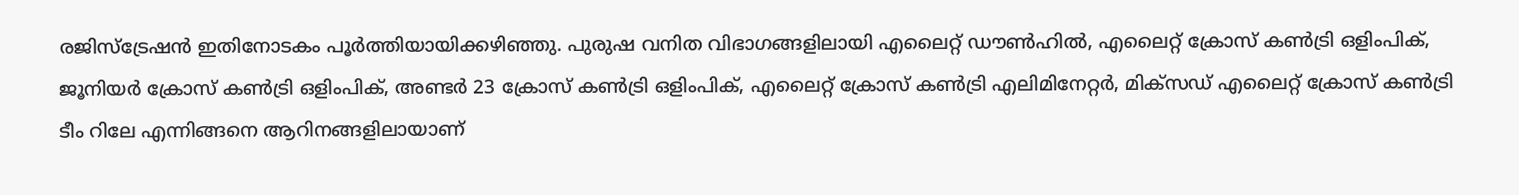രജിസ്‌ട്രേഷന്‍ ഇതിനോടകം പൂര്‍ത്തിയായിക്കഴിഞ്ഞു. പുരുഷ വനിത വിഭാഗങ്ങളിലായി എലൈറ്റ് ഡൗണ്‍ഹില്‍, എലൈറ്റ് ക്രോസ് കണ്‍ട്രി ഒളിംപിക്, ജൂനിയര്‍ ക്രോസ് കണ്‍ട്രി ഒളിംപിക്, അണ്ടര്‍ 23 ക്രോസ് കണ്‍ട്രി ഒളിംപിക്, എലൈറ്റ് ക്രോസ് കണ്‍ട്രി എലിമിനേറ്റര്‍, മിക്സഡ് എലൈറ്റ് ക്രോസ് കണ്‍ട്രി ടീം റിലേ എന്നിങ്ങനെ ആറിനങ്ങളിലായാണ്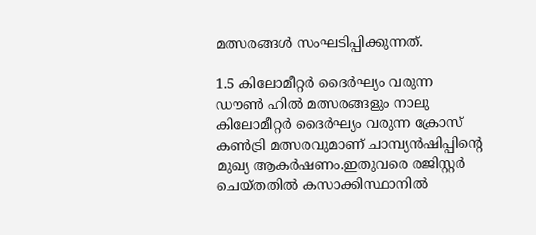മത്സരങ്ങള്‍ സംഘടിപ്പിക്കുന്നത്.

1.5 കിലോമീറ്റര്‍ ദൈര്‍ഘ്യം വരുന്ന ഡൗണ്‍ ഹില്‍ മത്സരങ്ങളും നാലു കിലോമീറ്റര്‍ ദൈര്‍ഘ്യം വരുന്ന ക്രോസ് കണ്‍ട്രി മത്സരവുമാണ് ചാമ്പ്യന്‍ഷിപ്പിന്‍റെ മുഖ്യ ആകര്‍ഷണം.ഇതുവരെ രജിസ്റ്റര്‍ ചെയ്തതില്‍ കസാക്കിസ്ഥാനില്‍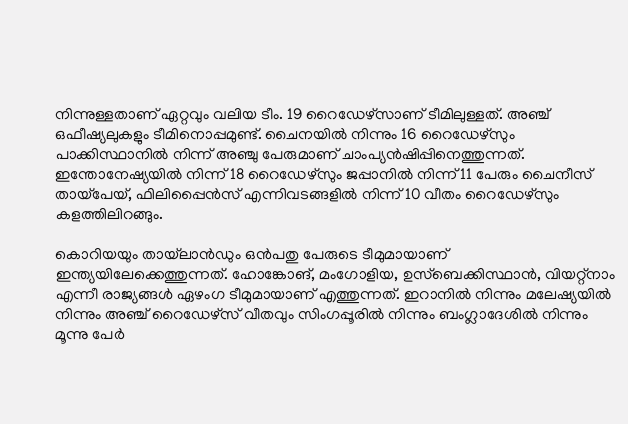നിന്നുള്ളതാണ് ഏറ്റവും വലിയ ടീം. 19 റൈഡേഴ്‌സാണ് ടീമിലുള്ളത്. അഞ്ച് ഒഫീഷ്യലുകളും ടീമിനൊപ്പമുണ്ട്. ചൈനയില്‍ നിന്നും 16 റൈഡേഴ്‌സും പാക്കിസ്ഥാനില്‍ നിന്ന് അഞ്ചു പേരുമാണ് ചാംപ്യന്‍ഷിപ്പിനെത്തുന്നത്. ഇന്തോനേഷ്യയില്‍ നിന്ന് 18 റൈഡേഴ്‌സും ജപ്പാനില്‍ നിന്ന് 11 പേരും ചൈനീസ് തായ്‌പേയ്, ഫിലിപ്പൈന്‍സ് എന്നിവടങ്ങളില്‍ നിന്ന് 10 വീതം റൈഡേഴ്‌സും കളത്തിലിറങ്ങും.

കൊറിയയും തായ്‌ലാന്‍ഡും ഒന്‍പതു പേരുടെ ടീമുമായാണ് ഇന്ത്യയിലേക്കെത്തുന്നത്. ഹോങ്കോങ്, മംഗോളിയ, ഉസ്‌ബെക്കിസ്ഥാന്‍, വിയറ്റ്‌നാം എന്നീ രാജ്യങ്ങള്‍ ഏഴംഗ ടീമുമായാണ് എത്തുന്നത്. ഇറാനില്‍ നിന്നും മലേഷ്യയില്‍ നിന്നും അഞ്ച് റൈഡേഴ്‌സ് വീതവും സിംഗപ്പൂരില്‍ നിന്നും ബംഗ്ലാദേശില്‍ നിന്നും മൂന്നു പേര്‍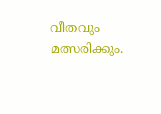വീതവും മത്സരിക്കും.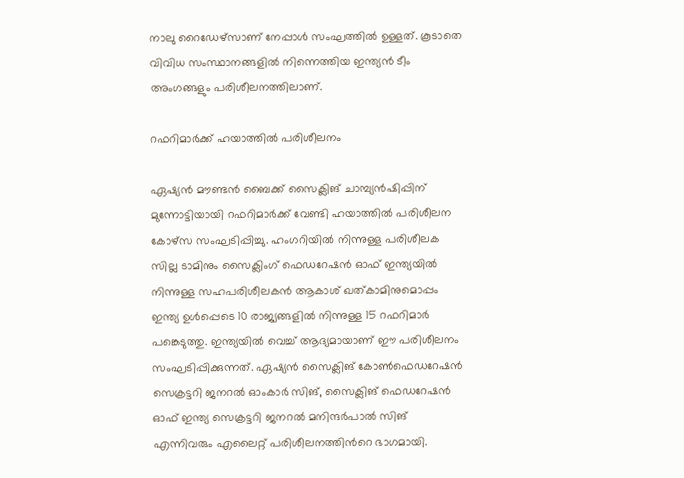നാലു റൈഡേഴ്‌സാണ് നേപ്പാള്‍ സംഘത്തില്‍ ഉള്ളത്. കൂടാതെ വിവിധ സംസ്ഥാനങ്ങളിൽ നിന്നെത്തിയ ഇന്ത്യൻ ടീം അംഗങ്ങളും പരിശീലനത്തിലാണ്.

റഫറിമാർക്ക് ഹയാത്തിൽ പരിശീലനം

ഏഷ്യൻ മൗണ്ടൻ ബൈക്ക് സൈക്ലിങ് ചാമ്പ്യൻഷിപ്പിന് മുന്നോട്ടിയായി റഫറിമാർക്ക് വേണ്ടി ഹയാത്തിൽ പരിശീലന കോഴ്സ സംഘടിപ്പിച്ചു. ഹംഗറിയിൽ നിന്നുള്ള പരിശീലക സില്ല ടാമിനും സൈക്ലിംഗ് ഫെഡറേഷൻ ഓഫ് ഇന്ത്യയിൽ നിന്നുള്ള സഹപരിശീലകൻ ആകാശ് ഖത്‌കാമിനുമൊപ്പം ഇന്ത്യ ഉൾപ്പെടെ 10 രാജ്യങ്ങളിൽ നിന്നുള്ള 15 റഫറിമാർ പങ്കെടുത്തു. ഇന്ത്യയിൽ വെച്ച് ആദ്യമായാണ് ഈ പരിശീലനം സംഘടിപ്പിക്കുന്നത്. ഏഷ്യന്‍ സൈക്ലിങ് കോൺഫെഡറേഷന്‍ സെക്രട്ടറി ജനറല്‍ ഓംകാര്‍ സിങ്, സൈക്ലിങ് ഫെഡറേഷന്‍ ഓഫ് ഇന്ത്യ സെക്രട്ടറി ജനറല്‍ മനിന്ദര്‍പാല്‍ സിങ് എന്നിവരും എലൈറ്റ് പരിശീലനത്തിന്‍റെ ഭാഗമായി.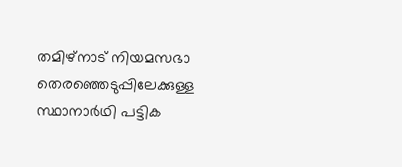തമിഴ്നാട് നിയമസഭാ തെരഞ്ഞെടുപ്പിലേക്കുള്ള സ്ഥാനാർഥി പട്ടിക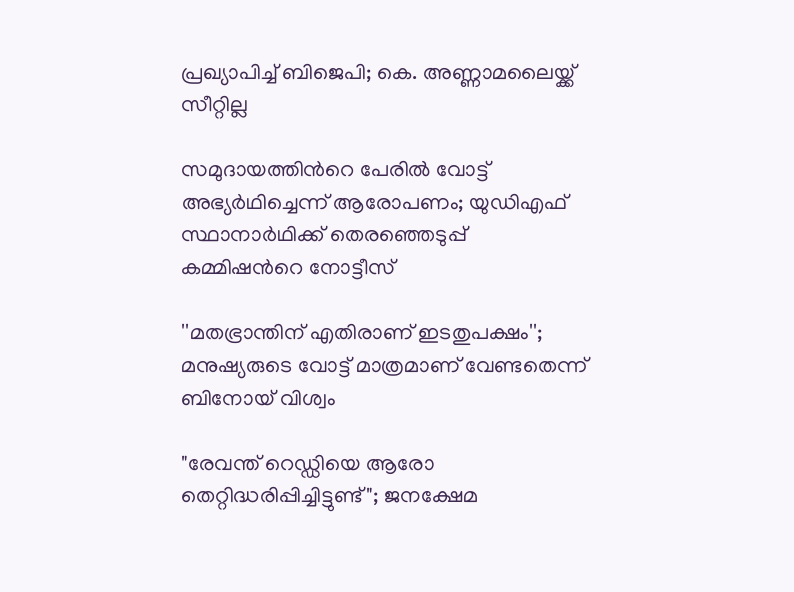പ്രഖ‍്യാപിച്ച് ബിജെപി; കെ. അണ്ണാമലൈയ്ക്ക് സീറ്റില്ല

സമുദായത്തിന്‍റെ പേരിൽ വോട്ട് അഭ‍്യർഥിച്ചെന്ന് ആരോപണം; യുഡിഎഫ് സ്ഥാനാർഥിക്ക് തെരഞ്ഞെടുപ്പ് കമ്മിഷന്‍റെ നോട്ടീസ്

''മതഭ്രാന്തിന് എതിരാണ് ഇടതുപക്ഷം''; മനുഷ‍്യരുടെ വോട്ട് മാത്രമാണ് വേണ്ടതെന്ന് ബിനോയ് വിശ്വം

"രേവന്ത് റെഡ്ഡിയെ ആരോ തെറ്റിദ്ധരിപ്പിച്ചിട്ടുണ്ട്"; ജനക്ഷേമ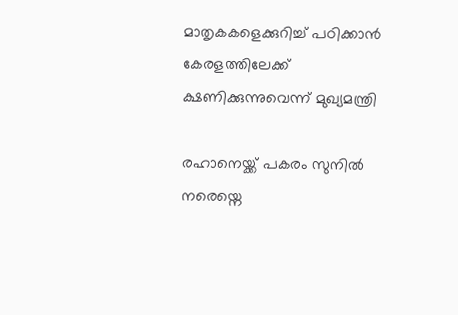മാതൃകകളെക്കുറിച്ച് പഠിക്കാൻ കേരളത്തിലേക്ക് ക്ഷണിക്കുന്നുവെന്ന് മുഖ്യമന്ത്രി

രഹാനെയ്ക്ക് പകരം സുനിൽ നരെയ്നെ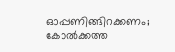ഓപ്പണിങ്ങിറക്കണം; കോൽക്കത്ത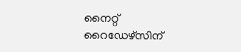നൈറ്റ് റൈഡേഴ്സിന്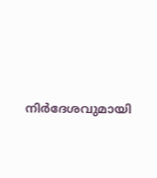നിർദേശവുമായി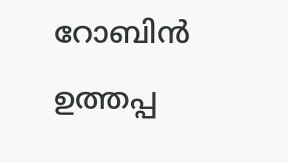റോബിൻ ഉത്തപ്പ